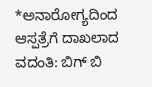*ಅನಾರೋಗ್ಯದಿಂದ ಆಸ್ಪತ್ರೆಗೆ ದಾಖಲಾದ ವದಂತಿ: ಬಿಗ್ ಬಿ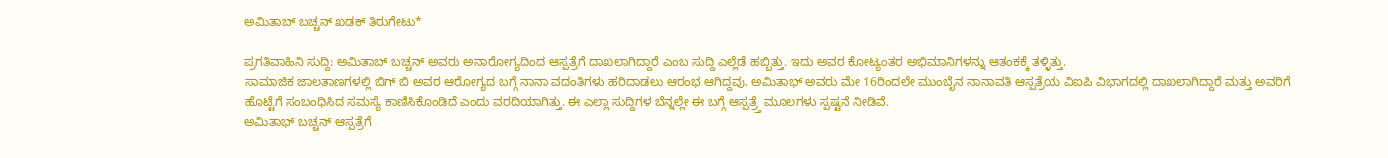ಅಮಿತಾಬ್ ಬಚ್ಚನ್ ಖಡಕ್ ತಿರುಗೇಟು*

ಪ್ರಗತಿವಾಹಿನಿ ಸುದ್ದಿ: ಅಮಿತಾಬ್ ಬಚ್ಚನ್ ಅವರು ಅನಾರೋಗ್ಯದಿಂದ ಆಸ್ಪತ್ರೆಗೆ ದಾಖಲಾಗಿದ್ದಾರೆ ಎಂಬ ಸುದ್ದಿ ಎಲ್ಲೆಡೆ ಹಬ್ಬಿತ್ತು. ಇದು ಅವರ ಕೋಟ್ಯಂತರ ಅಭಿಮಾನಿಗಳನ್ನು ಆತಂಕಕ್ಕೆ ತಳ್ಳಿತ್ತು.
ಸಾಮಾಜಿಕ ಜಾಲತಾಣಗಳಲ್ಲಿ ಬಿಗ್ ಬಿ ಅವರ ಆರೋಗ್ಯದ ಬಗ್ಗೆ ನಾನಾ ವದಂತಿಗಳು ಹರಿದಾಡಲು ಆರಂಭ ಆಗಿದ್ದವು. ಅಮಿತಾಭ್ ಅವರು ಮೇ 16ರಿಂದಲೇ ಮುಂಬೈನ ನಾನಾವತಿ ಆಸ್ಪತ್ರೆಯ ವಿಐಪಿ ವಿಭಾಗದಲ್ಲಿ ದಾಖಲಾಗಿದ್ದಾರೆ ಮತ್ತು ಅವರಿಗೆ ಹೊಟ್ಟೆಗೆ ಸಂಬಂಧಿಸಿದ ಸಮಸ್ಯೆ ಕಾಣಿಸಿಕೊಂಡಿದೆ ಎಂದು ವರದಿಯಾಗಿತ್ತು. ಈ ಎಲ್ಲಾ ಸುದ್ದಿಗಳ ಬೆನ್ನಲ್ಲೇ ಈ ಬಗ್ಗೆ ಆಸ್ಪತ್ರ್ತೆ ಮೂಲಗಳು ಸ್ಪಷ್ಟನೆ ನೀಡಿವೆ.
ಅಮಿತಾಭ್ ಬಚ್ಚನ್ ಆಸ್ಪತ್ರೆಗೆ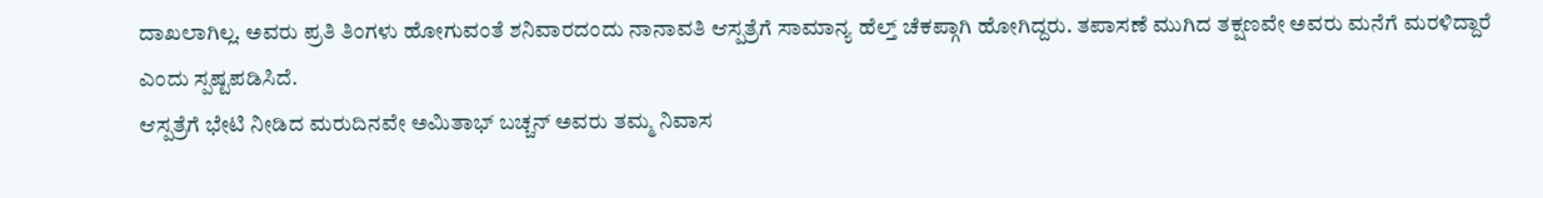ದಾಖಲಾಗಿಲ್ಲ. ಅವರು ಪ್ರತಿ ತಿಂಗಳು ಹೋಗುವಂತೆ ಶನಿವಾರದಂದು ನಾನಾವತಿ ಆಸ್ಪತ್ರೆಗೆ ಸಾಮಾನ್ಯ ಹೆಲ್ತ್ ಚೆಕಪ್ಗಾಗಿ ಹೋಗಿದ್ದರು. ತಪಾಸಣೆ ಮುಗಿದ ತಕ್ಷಣವೇ ಅವರು ಮನೆಗೆ ಮರಳಿದ್ದಾರೆ ಎಂದು ಸ್ಪಷ್ಟಪಡಿಸಿದೆ.
ಆಸ್ಪತ್ರೆಗೆ ಭೇಟಿ ನೀಡಿದ ಮರುದಿನವೇ ಅಮಿತಾಭ್ ಬಚ್ಚನ್ ಅವರು ತಮ್ಮ ನಿವಾಸ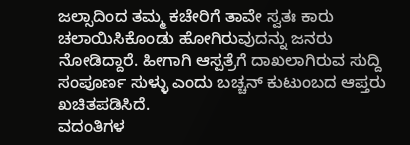ಜಲ್ಸಾದಿಂದ ತಮ್ಮ ಕಚೇರಿಗೆ ತಾವೇ ಸ್ವತಃ ಕಾರು ಚಲಾಯಿಸಿಕೊಂಡು ಹೋಗಿರುವುದನ್ನು ಜನರು ನೋಡಿದ್ದಾರೆ. ಹೀಗಾಗಿ ಆಸ್ಪತ್ರೆಗೆ ದಾಖಲಾಗಿರುವ ಸುದ್ದಿ ಸಂಪೂರ್ಣ ಸುಳ್ಳು ಎಂದು ಬಚ್ಚನ್ ಕುಟುಂಬದ ಆಪ್ತರು ಖಚಿತಪಡಿಸಿದೆ.
ವದಂತಿಗಳ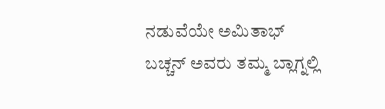ನಡುವೆಯೇ ಅಮಿತಾಭ್ ಬಚ್ಚನ್ ಅವರು ತಮ್ಮ ಬ್ಲಾಗ್ನಲ್ಲಿ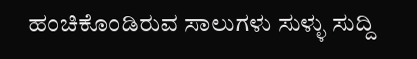ಹಂಚಿಕೊಂಡಿರುವ ಸಾಲುಗಳು ಸುಳ್ಳು ಸುದ್ದಿ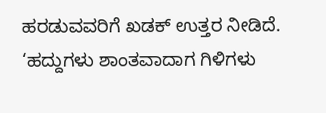ಹರಡುವವರಿಗೆ ಖಡಕ್ ಉತ್ತರ ನೀಡಿದೆ. ‘ಹದ್ದುಗಳು ಶಾಂತವಾದಾಗ ಗಿಳಿಗಳು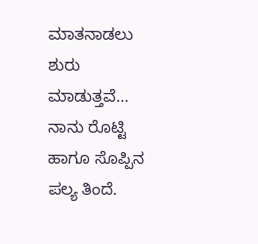ಮಾತನಾಡಲು ಶುರು ಮಾಡುತ್ತವೆ… ನಾನು ರೊಟ್ಟಿ ಹಾಗೂ ಸೊಪ್ಪಿನ ಪಲ್ಯ ತಿಂದೆ.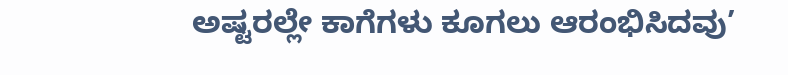ಅಷ್ಟರಲ್ಲೇ ಕಾಗೆಗಳು ಕೂಗಲು ಆರಂಭಿಸಿದವು’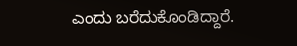ಎಂದು ಬರೆದುಕೊಂಡಿದ್ದಾರೆ.